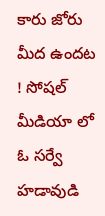కారు జోరు మీద ఉందట ! సోషల్ మీడియా లో ఓ సర్వే హడావుడి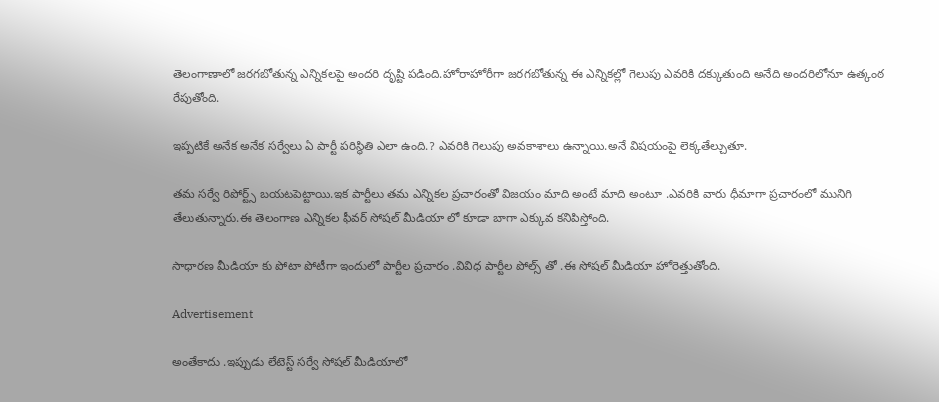తెలంగాణాలో జరగబోతున్న ఎన్నికలపై అందరి దృష్టి పడింది.హోరాహోరీగా జరగబోతున్న ఈ ఎన్నికల్లో గెలుపు ఎవరికి దక్కుతుంది అనేది అందరిలోనూ ఉత్కంఠ రేపుతోంది.

ఇప్పటికే అనేక అనేక సర్వేలు ఏ పార్టీ పరిస్థితి ఎలా ఉంది.? ఎవరికి గెలుపు అవకాశాలు ఉన్నాయి.అనే విషయంపై లెక్కతేల్చుతూ.

తమ సర్వే రిపోర్ట్స్ బయటపెట్టాయి.ఇక పార్టీలు తమ ఎన్నికల ప్రచారంతో విజయం మాది అంటే మాది అంటూ .ఎవరికి వారు ధీమాగా ప్రచారంలో మునిగి తేలుతున్నారు.ఈ తెలంగాణ ఎన్నికల ఫీవర్ సోషల్ మీడియా లో కూడా బాగా ఎక్కువ కనిపిస్తోంది.

సాధారణ మీడియా కు పోటా పోటీగా ఇందులో పార్టీల ప్రచారం .వివిధ పార్టీల పోల్స్ తో .ఈ సోషల్ మీడియా హోరెత్తుతోంది.

Advertisement

అంతేకాదు .ఇప్పుడు లేటెస్ట్ సర్వే సోషల్ మీడియాలో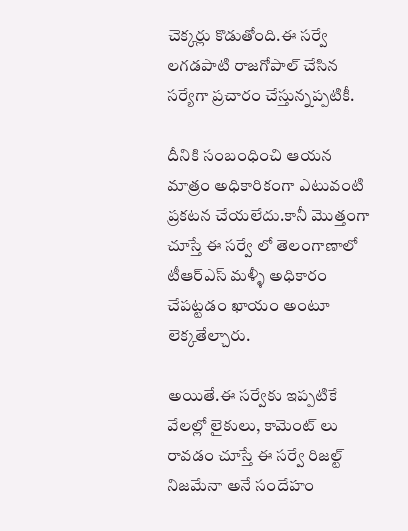చెక్కర్లు కొడుతోంది.ఈ సర్వే లగడపాటి రాజగోపాల్ చేసిన సర్యేగా ప్రచారం చేస్తున్నప్పటికీ.

దీనికి సంబంధించి ఆయన మాత్రం అధికారికంగా ఎటువంటి ప్రకటన చేయలేదు.కానీ మొత్తంగా చూస్తే ఈ సర్వే లో తెలంగాణాలో టీఆర్ఎస్ మళ్ళీ అధికారం చేపట్టడం ఖాయం అంటూ లెక్కతేల్చారు.

అయితే.ఈ సర్వేకు ఇప్పటికే వేలల్లో లైకులు, కామెంట్ లు రావడం చూస్తే ఈ సర్వే రిజల్ట్ నిజమేనా అనే సందేహం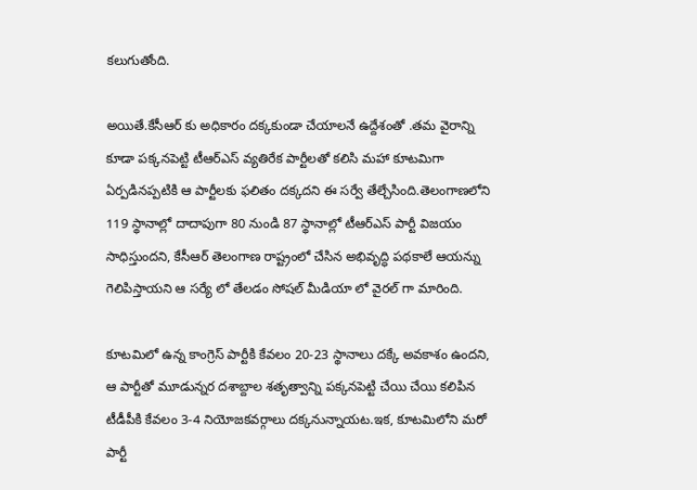కలుగుతోంది.

అయితే.కేసీఆర్ కు అధికారం దక్కకుండా చేయాలనే ఉద్దేశంతో .తమ వైరాన్ని కూడా పక్కనపెట్టి టీఆర్ఎస్ వ్యతిరేక పార్టీలతో కలిసి మహా కూటమిగా ఏర్పడినప్పటికి ఆ పార్టీలకు ఫలితం దక్కదని ఈ సర్వే తేల్చేసింది.తెలంగాణలోని 119 స్థానాల్లో దాదాపుగా 80 నుండి 87 స్థానాల్లో టీఆర్ఎస్ పార్టీ విజయం సాధిస్తుందని, కేసీఆర్ తెలంగాణ రాష్ట్రంలో చేసిన అభివృద్ధి పథకాలే ఆయన్ను గెలిపిస్తాయని ఆ సర్యే లో తేలడం సోషల్ మీడియా లో వైరల్ గా మారింది.

కూటమిలో ఉన్న కాంగ్రెస్ పార్టీకి కేవలం 20-23 స్థానాలు దక్కే అవకాశం ఉందని, ఆ పార్టీతో మూడున్నర దశాబ్దాల శతృత్వాన్ని పక్కనపెట్టి చేయి చేయి కలిపిన టీడీపీకి కేవలం 3-4 నియోజకవర్గాలు దక్కనున్నాయట.ఇక, కూటమిలోని మరో పార్టీ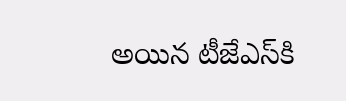అయిన టీజేఎస్‌కి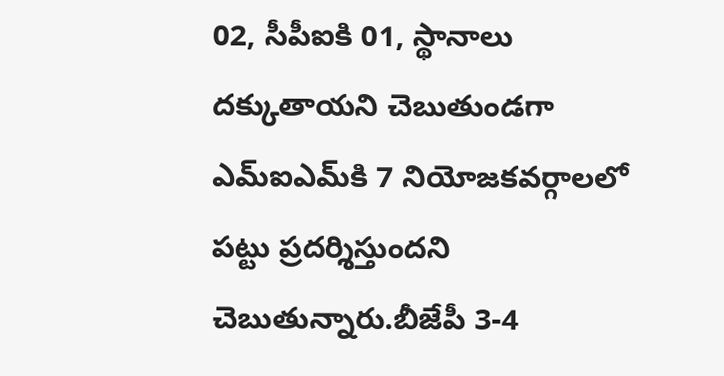02, సీపీఐకి 01, స్థానాలు దక్కుతాయని చెబుతుండగా ఎమ్‌ఐఎమ్‌కి 7 నియోజకవర్గాలలో పట్టు ప్రదర్శిస్తుందని చెబుతున్నారు.బీజేపీ 3-4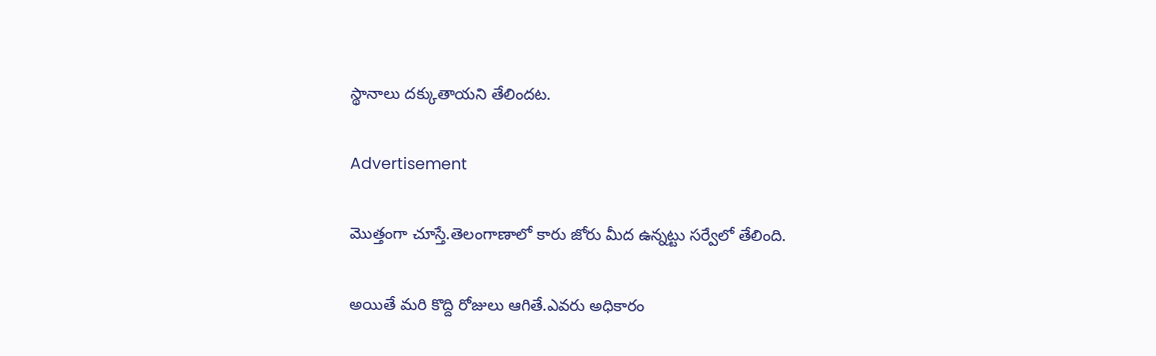స్థానాలు దక్కుతాయని తేలిందట.

Advertisement

మొత్తంగా చూస్తే.తెలంగాణాలో కారు జోరు మీద ఉన్నట్టు సర్వేలో తేలింది.

అయితే మరి కొద్ది రోజులు ఆగితే.ఎవరు అధికారం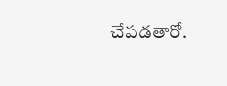చేపడతారో.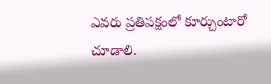ఎవరు ప్రతిపక్షంలో కూర్చుంటారో చూడాలి.